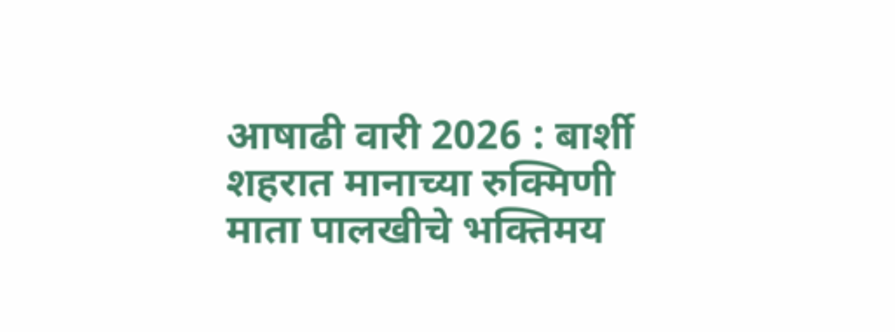आषाढी वारी 2026 : बार्शी शहरात मानाच्या रुक्मिणी माता पालखीचे भक्तिमय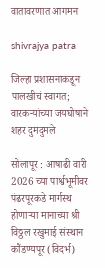वातावरणात आगमन

shivrajya patra

जिल्हा प्रशासनाकडून पालखीचं स्वागत; वारकऱ्यांच्या जयघोषाने शहर दुमदुमले

सोलापूर : आषाढी वारी 2026 च्या पार्श्वभूमीवर पंढरपूरकडे मार्गस्थ होणाऱ्या मानाच्या श्री विठ्ठल रखुमाई संस्थान कौंडण्यपूर (विदर्भ)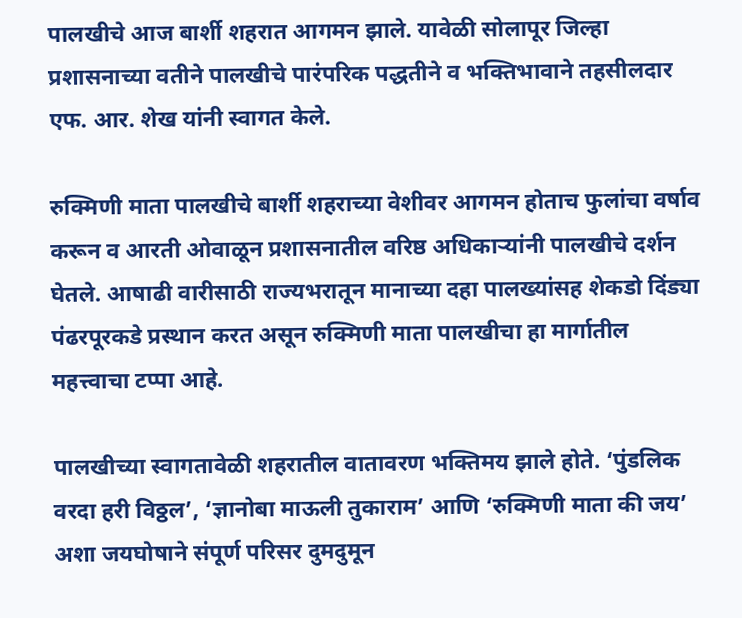पालखीचे आज बार्शी शहरात आगमन झाले. यावेळी सोलापूर जिल्हा प्रशासनाच्या वतीने पालखीचे पारंपरिक पद्धतीने व भक्तिभावाने तहसीलदार एफ. आर. शेख यांनी स्वागत केले.

रुक्मिणी माता पालखीचे बार्शी शहराच्या वेशीवर आगमन होताच फुलांचा वर्षाव करून व आरती ओवाळून प्रशासनातील वरिष्ठ अधिकाऱ्यांनी पालखीचे दर्शन घेतले. आषाढी वारीसाठी राज्यभरातून मानाच्या दहा पालख्यांसह शेकडो दिंड्या पंढरपूरकडे प्रस्थान करत असून रुक्मिणी माता पालखीचा हा मार्गातील महत्त्वाचा टप्पा आहे.

पालखीच्या स्वागतावेळी शहरातील वातावरण भक्तिमय झाले होते. ‘पुंडलिक वरदा हरी विठ्ठल’, ‘ज्ञानोबा माऊली तुकाराम’ आणि ‘रुक्मिणी माता की जय’ अशा जयघोषाने संपूर्ण परिसर दुमदुमून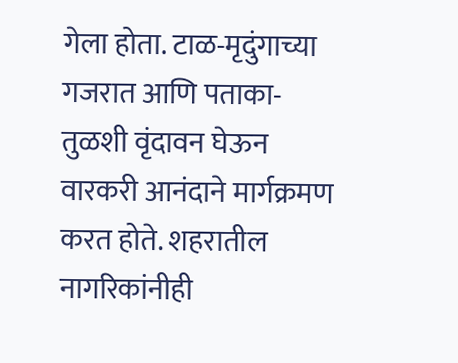गेला होता. टाळ-मृदुंगाच्या गजरात आणि पताका-तुळशी वृंदावन घेऊन वारकरी आनंदाने मार्गक्रमण करत होते. शहरातील नागरिकांनीही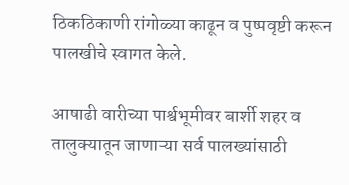ठिकठिकाणी रांगोळ्या काढून व पुष्पवृष्टी करून पालखीचे स्वागत केले.

आषाढी वारीच्या पार्श्वभूमीवर बार्शी शहर व तालुक्यातून जाणाऱ्या सर्व पालख्यांसाठी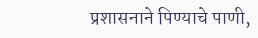प्रशासनाने पिण्याचे पाणी,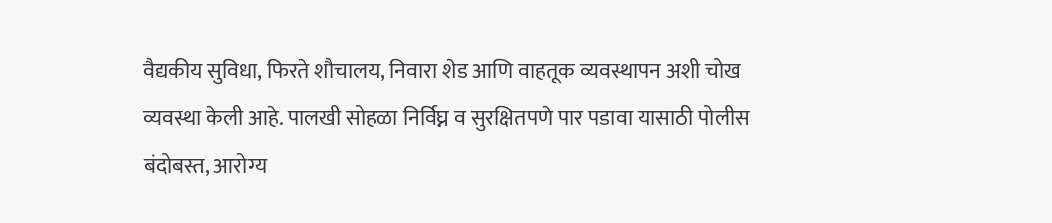वैद्यकीय सुविधा, फिरते शौचालय, निवारा शेड आणि वाहतूक व्यवस्थापन अशी चोख व्यवस्था केली आहे. पालखी सोहळा निर्विघ्न व सुरक्षितपणे पार पडावा यासाठी पोलीस बंदोबस्त, आरोग्य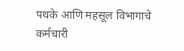पथके आणि महसूल विभागाचे कर्मचारी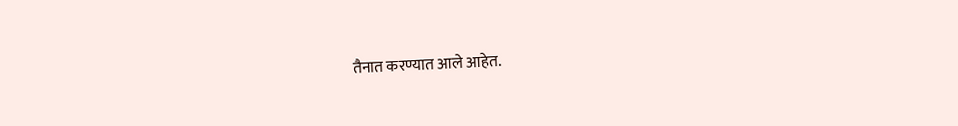तैनात करण्यात आले आहेत.